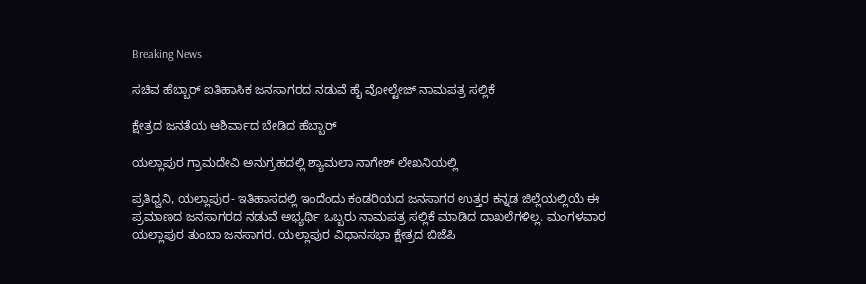Breaking News

ಸಚಿವ ಹೆಬ್ಬಾರ್ ಐತಿಹಾಸಿಕ ಜನಸಾಗರದ ನಡುವೆ ಹೈ ವೋಲ್ಟೇಜ್ ನಾಮಪತ್ರ ಸಲ್ಲಿಕೆ

ಕ್ಷೇತ್ರದ ಜನತೆಯ ಆಶಿರ್ವಾದ ಬೇಡಿದ ಹೆಬ್ಬಾರ್

ಯಲ್ಲಾಪುರ ಗ್ರಾಮದೇವಿ ಅನುಗ್ರಹದಲ್ಲಿ ಶ್ಯಾಮಲಾ ನಾಗೇಶ್ ಲೇಖನಿಯಲ್ಲಿ

ಪ್ರತಿಧ್ವನಿ, ಯಲ್ಲಾಪುರ- ಇತಿಹಾಸದಲ್ಲಿ ಇಂದೆಂದು ಕಂಡರಿಯದ ಜನಸಾಗರ ಉತ್ತರ ಕನ್ನಡ ಜಿಲ್ಲೆಯಲ್ಲಿಯೆ ಈ ಪ್ರಮಾಣದ ಜನಸಾಗರದ ನಡುವೆ ಅಭ್ಯರ್ಥಿ ಒಬ್ಬರು ನಾಮಪತ್ರ ಸಲ್ಲಿಕೆ ಮಾಡಿದ ದಾಖಲೆಗಳಿಲ್ಲ. ಮಂಗಳವಾರ ಯಲ್ಲಾಪುರ ತುಂಬಾ ಜನಸಾಗರ. ಯಲ್ಲಾಪುರ ವಿಧಾನಸಭಾ ಕ್ಷೇತ್ರದ ಬಿಜೆಪಿ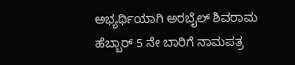ಅಭ್ಯರ್ಥಿಯಾಗಿ ಅರಬೈಲ್ ಶಿವರಾಮ ಹೆಬ್ಬಾರ್ 5 ನೇ ಬಾರಿಗೆ ನಾಮಪತ್ರ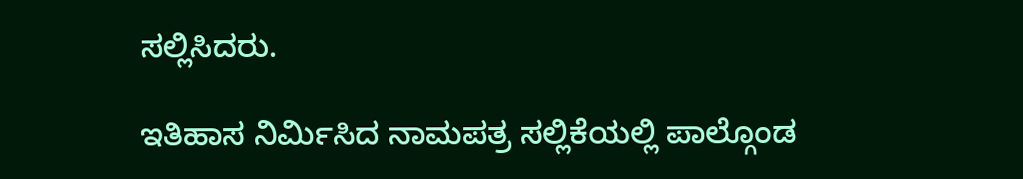ಸಲ್ಲಿಸಿದರು.

ಇತಿಹಾಸ ನಿರ್ಮಿಸಿದ ನಾಮಪತ್ರ ಸಲ್ಲಿಕೆಯಲ್ಲಿ ಪಾಲ್ಗೊಂಡ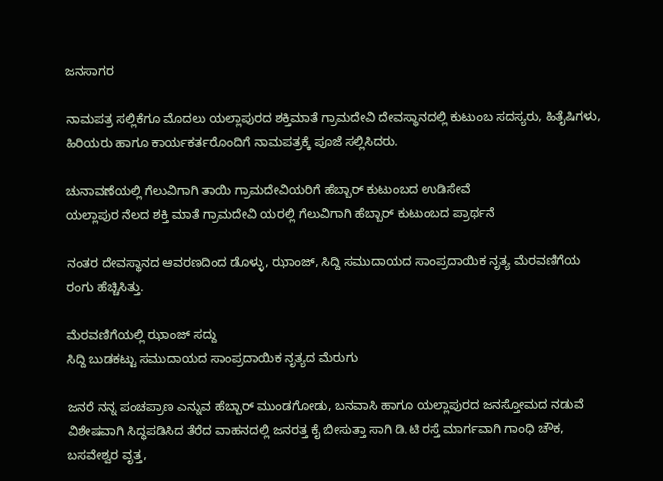ಜನಸಾಗರ

ನಾಮಪತ್ರ ಸಲ್ಲಿಕೆಗೂ ಮೊದಲು ಯಲ್ಲಾಪುರದ ಶಕ್ತಿಮಾತೆ ಗ್ರಾಮದೇವಿ ದೇವಸ್ಥಾನದಲ್ಲಿ ಕುಟುಂಬ ಸದಸ್ಯರು, ಹಿತೈಷಿಗಳು, ಹಿರಿಯರು ಹಾಗೂ ಕಾರ್ಯಕರ್ತರೊಂದಿಗೆ ನಾಮಪತ್ರಕ್ಕೆ ಪೂಜೆ ಸಲ್ಲಿಸಿದರು.

ಚುನಾವಣೆಯಲ್ಲಿ ಗೆಲುವಿಗಾಗಿ ತಾಯಿ ಗ್ರಾಮದೇವಿಯರಿಗೆ ಹೆಬ್ಬಾರ್ ಕುಟುಂಬದ ಉಡಿಸೇವೆ
ಯಲ್ಲಾಪುರ ನೆಲದ ಶಕ್ತಿ ಮಾತೆ ಗ್ರಾಮದೇವಿ ಯರಲ್ಲಿ ಗೆಲುವಿಗಾಗಿ ಹೆಬ್ಬಾರ್ ಕುಟುಂಬದ ಪ್ರಾರ್ಥನೆ

ನಂತರ ದೇವಸ್ಥಾನದ ಆವರಣದಿಂದ ಡೊಳ್ಳು, ಝಾಂಜ್, ಸಿದ್ದಿ ಸಮುದಾಯದ ಸಾಂಪ್ರದಾಯಿಕ ನೃತ್ಯ ಮೆರವಣಿಗೆಯ ರಂಗು ಹೆಚ್ಚಿಸಿತ್ತು.

ಮೆರವಣಿಗೆಯಲ್ಲಿ ಝಾಂಜ್ ಸದ್ದು
ಸಿದ್ದಿ ಬುಡಕಟ್ಟು ಸಮುದಾಯದ ಸಾಂಪ್ರದಾಯಿಕ ನೃತ್ಯದ ಮೆರುಗು

ಜನರೆ ನನ್ನ ಪಂಚಪ್ರಾಣ ಎನ್ನುವ ಹೆಬ್ಬಾರ್ ಮುಂಡಗೋಡು, ಬನವಾಸಿ ಹಾಗೂ ಯಲ್ಲಾಪುರದ ಜನಸ್ತೋಮದ ನಡುವೆ ವಿಶೇಷವಾಗಿ ಸಿದ್ಧಪಡಿಸಿದ ತೆರೆದ ವಾಹನದಲ್ಲಿ ಜನರತ್ತ ಕೈ ಬೀಸುತ್ತಾ ಸಾಗಿ ಡಿ.ಟಿ ರಸ್ತೆ ಮಾರ್ಗವಾಗಿ ಗಾಂಧಿ ಚೌಕ, ಬಸವೇಶ್ವರ ವೃತ್ತ,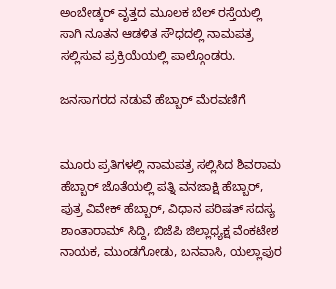ಅಂಬೇಡ್ಕರ್ ವೃತ್ತದ ಮೂಲಕ ಬೆಲ್ ರಸ್ತೆಯಲ್ಲಿ ಸಾಗಿ ನೂತನ ಆಡಳಿತ ಸೌಧದಲ್ಲಿ ನಾಮಪತ್ರ ಸಲ್ಲಿಸುವ ಪ್ರಕ್ರಿಯೆಯಲ್ಲಿ ಪಾಲ್ಗೊಂಡರು.

ಜನಸಾಗರದ ನಡುವೆ ಹೆಬ್ಬಾರ್ ಮೆರವಣಿಗೆ


ಮೂರು ಪ್ರತಿಗಳಲ್ಲಿ ನಾಮಪತ್ರ ಸಲ್ಲಿಸಿದ ಶಿವರಾಮ ಹೆಬ್ಬಾರ್ ಜೊತೆಯಲ್ಲಿ ಪತ್ನಿ ವನಜಾಕ್ಷಿ ಹೆಬ್ಬಾರ್, ಪುತ್ರ ವಿವೇಕ್ ಹೆಬ್ಬಾರ್, ವಿಧಾನ ಪರಿಷತ್ ಸದಸ್ಯ ಶಾಂತಾರಾಮ್‌ ಸಿದ್ದಿ, ಬಿಜೆಪಿ ಜಿಲ್ಲಾಧ್ಯಕ್ಷ ವೆಂಕಟೇಶ ನಾಯಕ, ಮುಂಡಗೋಡು, ಬನವಾಸಿ, ಯಲ್ಲಾಪುರ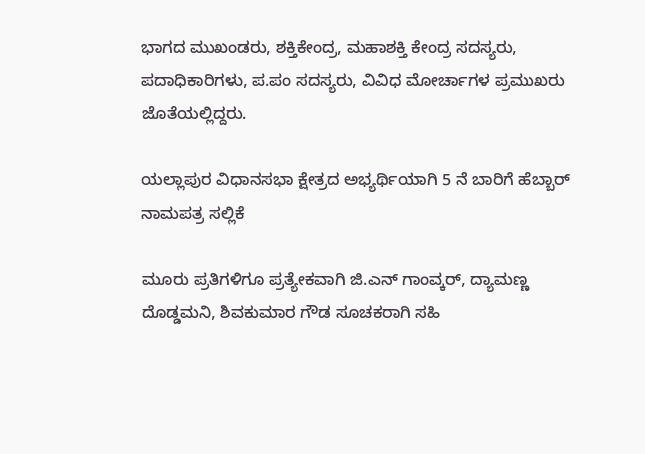ಭಾಗದ ಮುಖಂಡರು, ಶಕ್ತಿಕೇಂದ್ರ, ಮಹಾಶಕ್ತಿ ಕೇಂದ್ರ ಸದಸ್ಯರು, ಪದಾಧಿಕಾರಿಗಳು, ಪ.ಪಂ ಸದಸ್ಯರು, ವಿವಿಧ ಮೋರ್ಚಾಗಳ ಪ್ರಮುಖರು ಜೊತೆಯಲ್ಲಿದ್ದರು.

ಯಲ್ಲಾಪುರ ವಿಧಾನಸಭಾ ಕ್ಷೇತ್ರದ ಅಭ್ಯರ್ಥಿಯಾಗಿ 5 ನೆ ಬಾರಿಗೆ ಹೆಬ್ಬಾರ್ ನಾಮಪತ್ರ ಸಲ್ಲಿಕೆ

ಮೂರು ಪ್ರತಿಗಳಿಗೂ ಪ್ರತ್ಯೇಕವಾಗಿ ಜಿ.ಎನ್ ಗಾಂವ್ಕರ್, ದ್ಯಾಮಣ್ಣ ದೊಡ್ಡಮನಿ, ಶಿವಕುಮಾರ ಗೌಡ ಸೂಚಕರಾಗಿ ಸಹಿ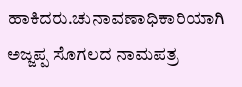ಹಾಕಿದರು.ಚುನಾವಣಾಧಿಕಾರಿಯಾಗಿ ಅಜ್ಜಪ್ಪ ಸೊಗಲದ ನಾಮಪತ್ರ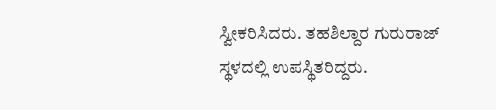ಸ್ವೀಕರಿಸಿದರು. ತಹಶಿಲ್ದಾರ ಗುರುರಾಜ್ ಸ್ಥಳದಲ್ಲಿ ಉಪಸ್ಥಿತರಿದ್ದರು.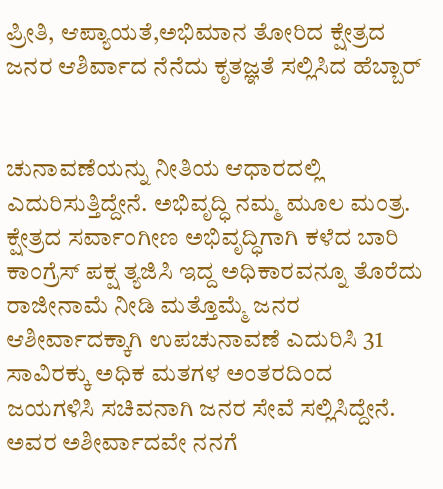ಪ್ರೀತಿ, ಆಪ್ಯಾಯತೆ,ಅಭಿಮಾನ ತೋರಿದ ಕ್ಷೇತ್ರದ ಜನರ ಆಶಿರ್ವಾದ ನೆನೆದು ಕೃತಜ್ಞತೆ ಸಲ್ಲಿಸಿದ ಹೆಬ್ಬಾರ್


ಚುನಾವಣೆಯನ್ನು ನೀತಿಯ ಆಧಾರದಲ್ಲಿ ಎದುರಿಸುತ್ತಿದ್ದೇನೆ. ಅಭಿವೃದ್ಧಿ ನಮ್ಮ ಮೂಲ ಮಂತ್ರ. ಕ್ಷೇತ್ರದ ಸರ್ವಾಂಗೀಣ ಅಭಿವೃದ್ಧಿಗಾಗಿ ಕಳೆದ ಬಾರಿ ಕಾಂಗ್ರೆಸ್ ಪಕ್ಷ ತ್ಯಜಿಸಿ ಇದ್ದ ಅಧಿಕಾರವನ್ನೂ ತೊರೆದು ರಾಜೀನಾಮೆ ನೀಡಿ ಮತ್ತೊಮ್ಮೆ ಜನರ ಆಶೀರ್ವಾದಕ್ಕಾಗಿ ಉಪಚುನಾವಣೆ ಎದುರಿಸಿ 31 ಸಾವಿರಕ್ಕು ಅಧಿಕ ಮತಗಳ ಅಂತರದಿಂದ ಜಯಗಳಿಸಿ ಸಚಿವನಾಗಿ ಜನರ ಸೇವೆ ಸಲ್ಲಿಸಿದ್ದೇನೆ. ಅವರ ಅಶೀರ್ವಾದವೇ ನನಗೆ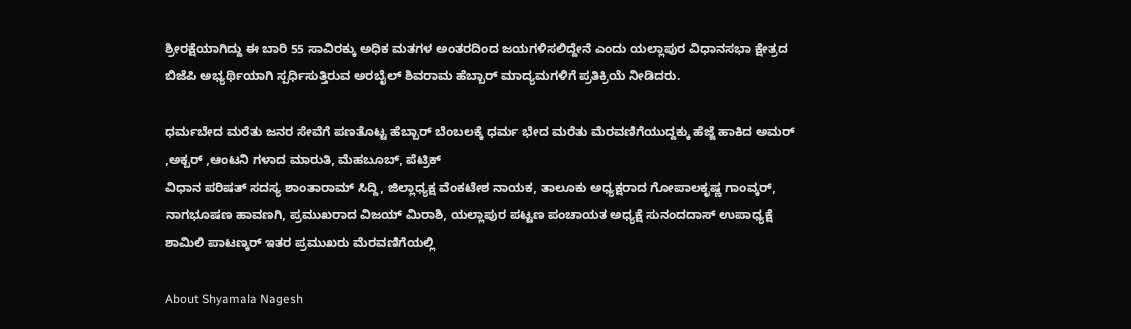ಶ್ರೀರಕ್ಷೆಯಾಗಿದ್ದು ಈ ಬಾರಿ 55 ಸಾವಿರಕ್ಕು ಅಧಿಕ ಮತಗಳ ಅಂತರದಿಂದ ಜಯಗಳಿಸಲಿದ್ದೇನೆ ಎಂದು ಯಲ್ಲಾಪುರ ವಿಧಾನಸಭಾ ಕ್ಷೇತ್ರದ ಬಿಜೆಪಿ ಅಭ್ಯರ್ಥಿಯಾಗಿ ಸ್ಪರ್ಧಿಸುತ್ತಿರುವ ಅರಬೈಲ್ ಶಿವರಾಮ ಹೆಬ್ಬಾರ್ ಮಾದ್ಯಮಗಳಿಗೆ ಪ್ರತಿಕ್ರಿಯೆ ನೀಡಿದರು.

ಧರ್ಮಬೇದ ಮರೆತು ಜನರ ಸೇವೆಗೆ ಪಣತೊಟ್ಟ ಹೆಬ್ಬಾರ್ ಬೆಂಬಲಕ್ಕೆ ಧರ್ಮ ಭೇದ ಮರೆತು ಮೆರವಣಿಗೆಯುದ್ದಕ್ಕು ಹೆಜ್ಜೆ ಹಾಕಿದ ಅಮರ್ ,ಅಕ್ಬರ್ ,ಆಂಟನಿ ಗಳಾದ ಮಾರುತಿ, ಮೆಹಬೂಬ್, ಪೆಟ್ರಿಕ್
ವಿಧಾನ ಪರಿಷತ್ ಸದಸ್ಯ ಶಾಂತಾರಾಮ್ ಸಿದ್ದಿ, ಜಿಲ್ಲಾಧ್ಯಕ್ಷ ವೆಂಕಟೇಶ ನಾಯಕ, ತಾಲೂಕು ಅಧ್ಯಕ್ಷರಾದ ಗೋಪಾಲಕೃಷ್ಣ ಗಾಂವ್ಕರ್, ನಾಗಭೂಷಣ ಹಾವಣಗಿ, ಪ್ರಮುಖರಾದ ವಿಜಯ್ ಮಿರಾಶಿ, ಯಲ್ಲಾಪುರ ಪಟ್ಟಣ ಪಂಚಾಯತ ಅಧ್ಯಕ್ಷೆ ಸುನಂದದಾಸ್ ಉಪಾಧ್ಯಕ್ಷೆ ಶಾಮಿಲಿ ಪಾಟಣ್ಕರ್ ಇತರ ಪ್ರಮುಖರು ಮೆರವಣಿಗೆಯಲ್ಲಿ

About Shyamala Nagesh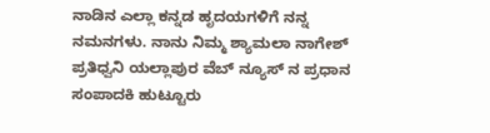ನಾಡಿನ ಎಲ್ಲಾ ಕನ್ನಡ ಹೃದಯಗಳಿಗೆ ನನ್ನ ನಮನಗಳು. ನಾನು ನಿಮ್ಮ ಶ್ಯಾಮಲಾ ನಾಗೇಶ್ ಪ್ರತಿಧ್ವನಿ ಯಲ್ಲಾಪುರ ವೆಬ್ ನ್ಯೂಸ್ ನ ಪ್ರಧಾನ ಸಂಪಾದಕಿ ಹುಟ್ಟೂರು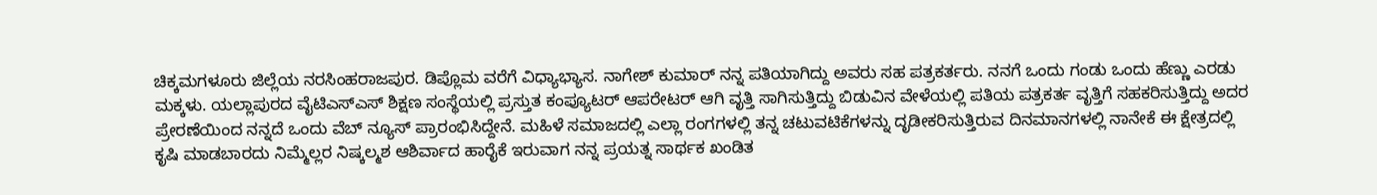ಚಿಕ್ಕಮಗಳೂರು ಜಿಲ್ಲೆಯ ನರಸಿಂಹರಾಜಪುರ. ಡಿಪ್ಲೊಮ ವರೆಗೆ ವಿಧ್ಯಾಭ್ಯಾಸ. ನಾಗೇಶ್ ಕುಮಾರ್ ನನ್ನ ಪತಿಯಾಗಿದ್ದು ಅವರು ಸಹ ಪತ್ರಕರ್ತರು. ನನಗೆ ಒಂದು ಗಂಡು ಒಂದು ಹೆಣ್ಣು ಎರಡು ಮಕ್ಕಳು. ಯಲ್ಲಾಪುರದ ವೈಟಿಎಸ್ಎಸ್ ಶಿಕ್ಷಣ ಸಂಸ್ಥೆಯಲ್ಲಿ ಪ್ರಸ್ತುತ ಕಂಪ್ಯೂಟರ್ ಆಪರೇಟರ್ ಆಗಿ ವೃತ್ತಿ ಸಾಗಿಸುತ್ತಿದ್ದು ಬಿಡುವಿನ ವೇಳೆಯಲ್ಲಿ ಪತಿಯ ಪತ್ರಕರ್ತ ವೃತ್ತಿಗೆ ಸಹಕರಿಸುತ್ತಿದ್ದು ಅದರ ಪ್ರೇರಣೆಯಿಂದ ನನ್ನದೆ ಒಂದು ವೆಬ್ ನ್ಯೂಸ್ ಪ್ರಾರಂಭಿಸಿದ್ದೇನೆ. ಮಹಿಳೆ ಸಮಾಜದಲ್ಲಿ ಎಲ್ಲಾ ರಂಗಗಳಲ್ಲಿ ತನ್ನ ಚಟುವಟಿಕೆಗಳನ್ನು ದೃಡೀಕರಿಸುತ್ತಿರುವ ದಿನಮಾನಗಳಲ್ಲಿ ನಾನೇಕೆ ಈ ಕ್ಷೇತ್ರದಲ್ಲಿ ಕೃಷಿ ಮಾಡಬಾರದು ನಿಮ್ಮೆಲ್ಲರ ನಿಷ್ಕಲ್ಮಶ ಆಶಿರ್ವಾದ ಹಾರೈಕೆ ಇರುವಾಗ ನನ್ನ ಪ್ರಯತ್ನ ಸಾರ್ಥಕ ಖಂಡಿತ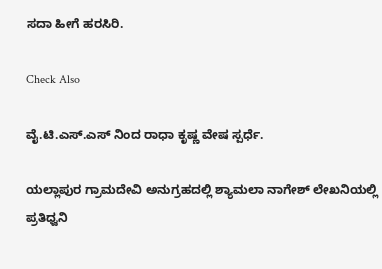ಸದಾ ಹೀಗೆ ಹರಸಿರಿ.

Check Also

ವೈ.ಟಿ.ಎಸ್‌.ಎಸ್ ನಿಂದ ರಾಧಾ ಕೃಷ್ಣ ವೇಷ ಸ್ಪರ್ಧೆ.

ಯಲ್ಲಾಪುರ ಗ್ರಾಮದೇವಿ ಅನುಗ್ರಹದಲ್ಲಿ ಶ್ಯಾಮಲಾ ನಾಗೇಶ್ ಲೇಖನಿಯಲ್ಲಿ ಪ್ರತಿಧ್ವನಿ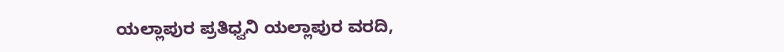ಯಲ್ಲಾಪುರ ಪ್ರತಿಧ್ವನಿ ಯಲ್ಲಾಪುರ ವರದಿ,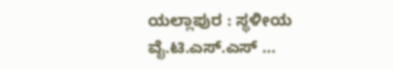ಯಲ್ಲಾಪುರ : ಸ್ಥಳೀಯ ವೈ.ಟಿ.ಎಸ್.ಎಸ್ …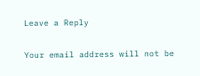Leave a Reply

Your email address will not be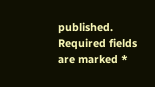published. Required fields are marked *